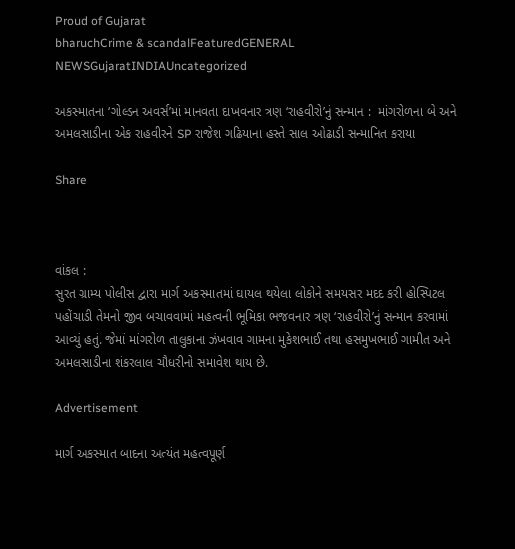Proud of Gujarat
bharuchCrime & scandalFeaturedGENERAL NEWSGujaratINDIAUncategorized

અકસ્માતના ‘ગોલ્ડન અવર્સ’માં માનવતા દાખવનાર ત્રણ ‘રાહવીરો’નું સન્માન :  માંગરોળના બે અને અમલસાડીના એક રાહવીરને SP રાજેશ ગઢિયાના હસ્તે સાલ ઓઢાડી સન્માનિત કરાયા

Share



વાંકલ :
સુરત ગ્રામ્ય પોલીસ દ્વારા માર્ગ અકસ્માતમાં ઘાયલ થયેલા લોકોને સમયસર મદદ કરી હોસ્પિટલ પહોંચાડી તેમનો જીવ બચાવવામાં મહત્વની ભૂમિકા ભજવનાર ત્રણ ‘રાહવીરો’નું સન્માન કરવામાં આવ્યું હતું. જેમાં માંગરોળ તાલુકાના ઝંખવાવ ગામના મુકેશભાઈ તથા હસમુખભાઈ ગામીત અને અમલસાડીના શંકરલાલ ચૌધરીનો સમાવેશ થાય છે.

Advertisement

માર્ગ અકસ્માત બાદના અત્યંત મહત્વપૂર્ણ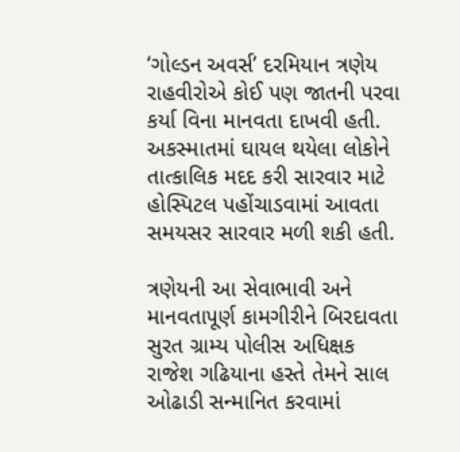‘ગોલ્ડન અવર્સ’ દરમિયાન ત્રણેય રાહવીરોએ કોઈ પણ જાતની પરવા કર્યા વિના માનવતા દાખવી હતી. અકસ્માતમાં ઘાયલ થયેલા લોકોને તાત્કાલિક મદદ કરી સારવાર માટે હોસ્પિટલ પહોંચાડવામાં આવતા સમયસર સારવાર મળી શકી હતી.

ત્રણેયની આ સેવાભાવી અને માનવતાપૂર્ણ કામગીરીને બિરદાવતા સુરત ગ્રામ્ય પોલીસ અધિક્ષક રાજેશ ગઢિયાના હસ્તે તેમને સાલ ઓઢાડી સન્માનિત કરવામાં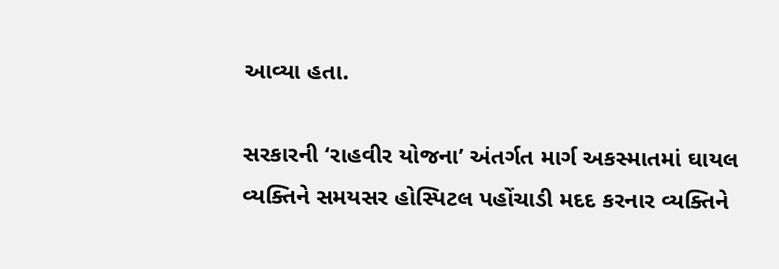આવ્યા હતા.

સરકારની ‘રાહવીર યોજના’ અંતર્ગત માર્ગ અકસ્માતમાં ઘાયલ વ્યક્તિને સમયસર હોસ્પિટલ પહોંચાડી મદદ કરનાર વ્યક્તિને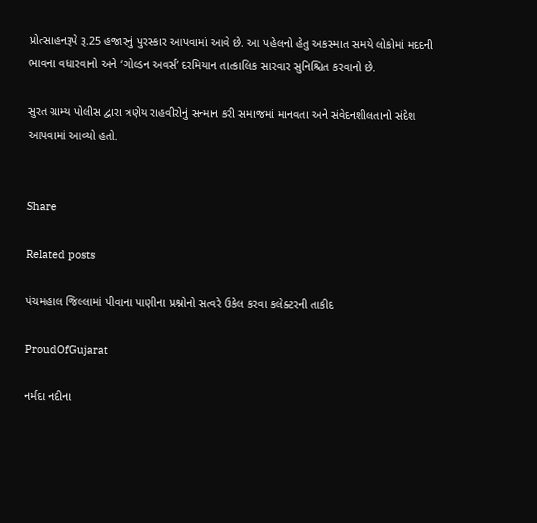પ્રોત્સાહનરૂપે રૂ.25 હજારનું પુરસ્કાર આપવામાં આવે છે. આ પહેલનો હેતુ અકસ્માત સમયે લોકોમાં મદદની ભાવના વધારવાનો અને ‘ગોલ્ડન અવર્સ’ દરમિયાન તાત્કાલિક સારવાર સુનિશ્ચિત કરવાનો છે.

સુરત ગ્રામ્ય પોલીસ દ્વારા ત્રણેય રાહવીરોનું સન્માન કરી સમાજમાં માનવતા અને સંવેદનશીલતાનો સંદેશ આપવામાં આવ્યો હતો.


Share

Related posts

પંચમહાલ જિલ્લામાં પીવાના પાણીના પ્રશ્નોનો સત્વરે ઉકેલ કરવા કલેક્ટરની તાકીદ

ProudOfGujarat

નર્મદા નદીના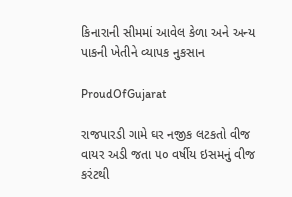કિનારાની સીમમાં આવેલ કેળા અને અન્ય પાકની ખેતીને વ્યાપક નુકસાન

ProudOfGujarat

રાજપારડી ગામે ઘર નજીક લટકતો વીજ વાયર અડી જતા ૫૦ વર્ષીય ઇસમનું વીજ કરંટથી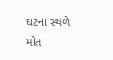ઘટના સ્થળે મોત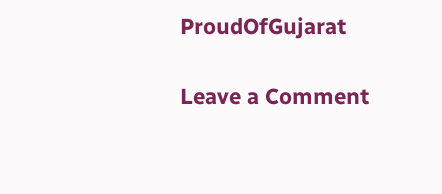ProudOfGujarat

Leave a Comment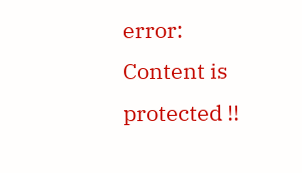error: Content is protected !!